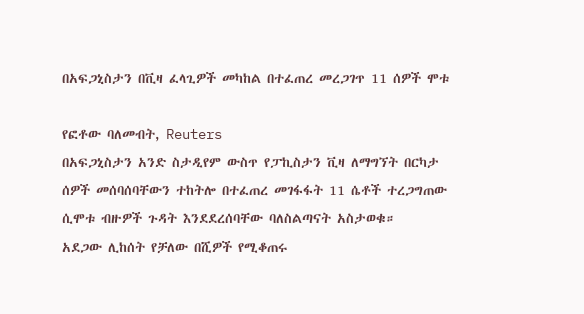በአፍጋኒስታን በቪዛ ፈላጊዎች መካከል በተፈጠረ መረጋገጥ 11 ሰዎች ሞቱ

የፎቶው ባለመብት, Reuters
በአፍጋኒስታን አንድ ስታዲየም ውስጥ የፓኪስታን ቪዛ ለማግኘት በርካታ ሰዎች መሰባሰባቸውን ተከትሎ በተፈጠረ መገፋፋት 11 ሴቶች ተረጋግጠው ሲሞቱ ብዙዎች ጉዳት እንደደረሰባቸው ባለስልጣናት አስታወቁ።
አደጋው ሊከሰት የቻለው በሺዎች የሚቆጠሩ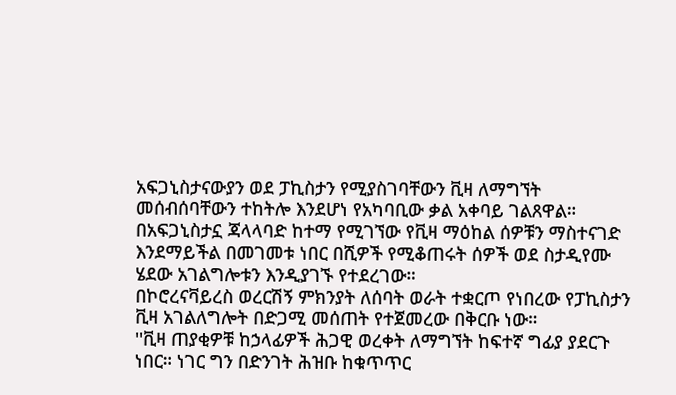አፍጋኒስታናውያን ወደ ፓኪስታን የሚያስገባቸውን ቪዛ ለማግኘት መሰብሰባቸውን ተከትሎ እንደሆነ የአካባቢው ቃል አቀባይ ገልጸዋል።
በአፍጋኒስታኗ ጃላላባድ ከተማ የሚገኘው የቪዛ ማዕከል ሰዎቹን ማስተናገድ እንደማይችል በመገመቱ ነበር በሺዎች የሚቆጠሩት ሰዎች ወደ ስታዲየሙ ሄደው አገልግሎቱን እንዲያገኙ የተደረገው።
በኮሮረናቫይረስ ወረርሽኝ ምክንያት ለሰባት ወራት ተቋርጦ የነበረው የፓኪስታን ቪዛ አገልለግሎት በድጋሚ መሰጠት የተጀመረው በቅርቡ ነው።
''ቪዛ ጠያቂዎቹ ከኃላፊዎች ሕጋዊ ወረቀት ለማግኘት ከፍተኛ ግፊያ ያደርጉ ነበር። ነገር ግን በድንገት ሕዝቡ ከቁጥጥር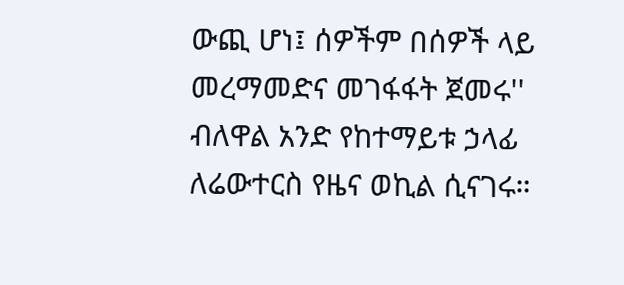ውጪ ሆነ፤ ሰዎችም በሰዎች ላይ መረማመድና መገፋፋት ጀመሩ'' ብለዋል አንድ የከተማይቱ ኃላፊ ለሬውተርስ የዜና ወኪል ሲናገሩ።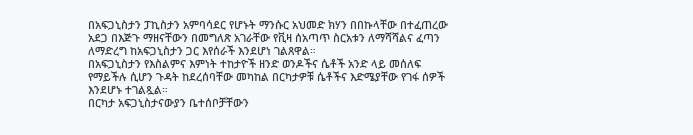በአፍጋኒስታን ፓኪስታን አምባሳደር የሆኑት ማንሱር አህመድ ክሃን በበኩላቸው በተፈጠረው አደጋ በእጅጉ ማዘናቸውን በመግለጽ አገራቸው የቪዛ ሰአጣጥ ስርአቱን ለማሻሻልና ፈጣን ለማድረግ ከአፍጋኒስታን ጋር እየሰራች እንደሆነ ገልጸዋል።
በአፍጋኒስታን የእስልምና እምነት ተከታዮች ዘንድ ወንዶችና ሴቶች አንድ ላይ መሰለፍ የማይችሉ ሲሆን ጉዳት ከደረሰባቸው መካከል በርካታዎቹ ሴቶችና እድሜያቸው የገፋ ሰዎች እንደሆኑ ተገልጿል።
በርካታ አፍጋኒስታናውያን ቤተሰቦቻቸውን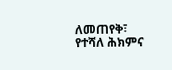ለመጠየቅ፣ የተሻለ ሕክምና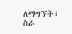ለማግኘት፣ ስራ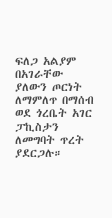ፍለጋ አልያም በአገራቸው ያለውን ጦርነት ለማምለጥ በማሰብ ወደ ጎረቤት አገር ፓኪስታን ለመግባት ጥረት ያደርጋሉ።